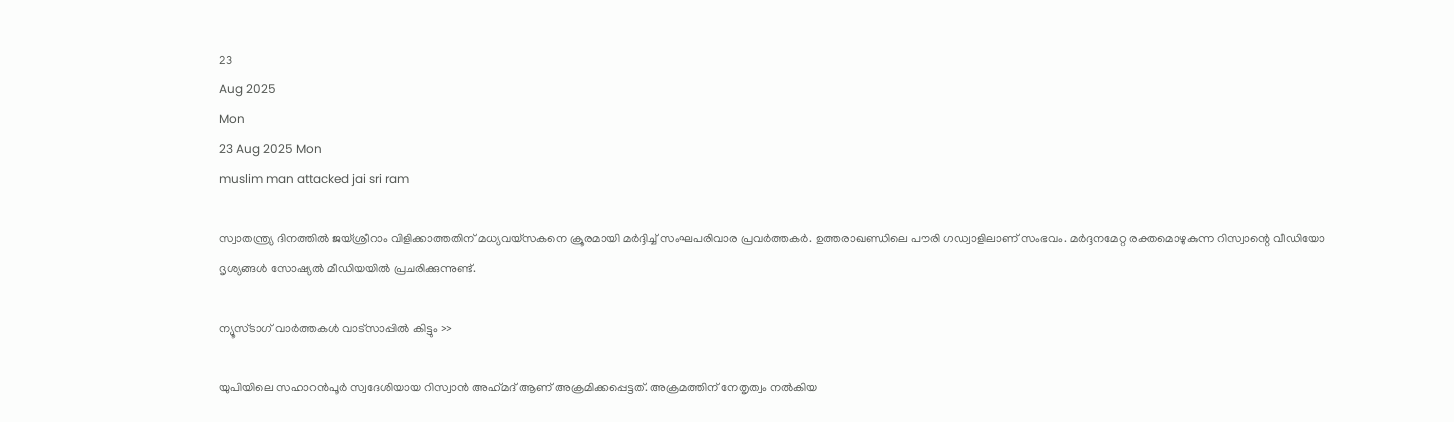23
Aug 2025
Mon
23 Aug 2025 Mon
muslim man attacked jai sri ram

സ്വാതന്ത്ര്യ ദിനത്തില്‍ ജയ്ശ്രീറാം വിളിക്കാത്തതിന് മധ്യവയ്‌സകനെ ക്രൂരമായി മര്‍ദ്ദിച്ച് സംഘപരിവാര പ്രവര്‍ത്തകര്‍. ഉത്തരാഖണ്ഡിലെ പൗരി ഗഡ്വാളിലാണ് സംഭവം. മര്‍ദ്ദനമേറ്റ രക്തമൊഴുകുന്ന റിസ്വാന്റെ വീഡിയോ ദൃശ്യങ്ങള്‍ സോഷ്യല്‍ മീഡിയയില്‍ പ്രചരിക്കുന്നുണ്ട്.

ന്യൂസ്ടാഗ് വാര്‍ത്തകള്‍ വാട്‌സാപ്പില്‍ കിട്ടും >>

യുപിയിലെ സഹാറന്‍പൂര്‍ സ്വദേശിയായ റിസ്വാന്‍ അഹ്‌മദ് ആണ് അക്രമിക്കപ്പെട്ടത്. അക്രമത്തിന് നേതൃത്വം നല്‍കിയ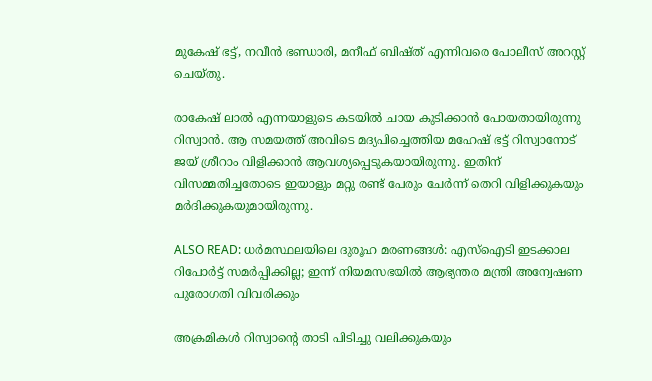മുകേഷ് ഭട്ട്, നവീന്‍ ഭണ്ഡാരി, മനീഫ് ബിഷ്ത് എന്നിവരെ പോലീസ് അറസ്റ്റ് ചെയ്തു.

രാകേഷ് ലാല്‍ എന്നയാളുടെ കടയില്‍ ചായ കുടിക്കാന്‍ പോയതായിരുന്നു റിസ്വാന്‍. ആ സമയത്ത് അവിടെ മദ്യപിച്ചെത്തിയ മഹേഷ് ഭട്ട് റിസ്വാനോട് ജയ് ശ്രീറാം വിളിക്കാന്‍ ആവശ്യപ്പെടുകയായിരുന്നു. ഇതിന് വിസമ്മതിച്ചതോടെ ഇയാളും മറ്റു രണ്ട് പേരും ചേര്‍ന്ന് തെറി വിളിക്കുകയും മര്‍ദിക്കുകയുമായിരുന്നു.

ALSO READ: ധര്‍മസ്ഥലയിലെ ദുരൂഹ മരണങ്ങള്‍: എസ്‌ഐടി ഇടക്കാല റിപോര്‍ട്ട് സമര്‍പ്പിക്കില്ല; ഇന്ന് നിയമസഭയില്‍ ആഭ്യന്തര മന്ത്രി അന്വേഷണ പുരോഗതി വിവരിക്കും

അക്രമികള്‍ റിസ്വാന്റെ താടി പിടിച്ചു വലിക്കുകയും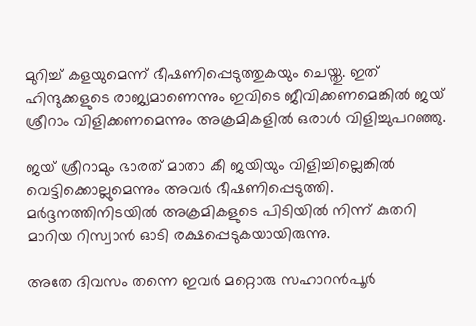മുറിച്ച് കളയുമെന്ന് ഭീഷണിപ്പെടുത്തുകയും ചെയ്തു. ഇത് ഹിന്ദുക്കളുടെ രാജ്യമാണെന്നും ഇവിടെ ജീവിക്കണമെങ്കില്‍ ജയ് ശ്രീറാം വിളിക്കണമെന്നും അക്രമികളില്‍ ഒരാള്‍ വിളിച്ചുപറഞ്ഞു.

ജയ് ശ്രീറാമും ഭാരത് മാതാ കീ ജയിയും വിളിച്ചില്ലെങ്കില്‍ വെട്ടിക്കൊല്ലുമെന്നും അവര്‍ ഭീഷണിപ്പെടുത്തി. മര്‍ദ്ദനത്തിനിടയില്‍ അക്രമികളുടെ പിടിയില്‍ നിന്ന് കുതറി മാറിയ റിസ്വാന്‍ ഓടി രക്ഷപ്പെടുകയായിരുന്നു.

അതേ ദിവസം തന്നെ ഇവര്‍ മറ്റൊരു സഹാറന്‍പൂര്‍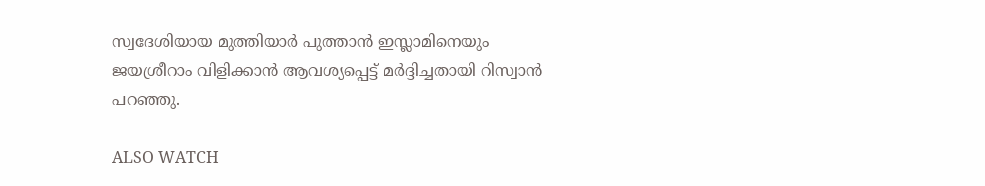സ്വദേശിയായ മുത്തിയാര്‍ പുത്താന്‍ ഇസ്ലാമിനെയും ജയശ്രീറാം വിളിക്കാന്‍ ആവശ്യപ്പെട്ട് മര്‍ദ്ദിച്ചതായി റിസ്വാന്‍ പറഞ്ഞു.

ALSO WATCH